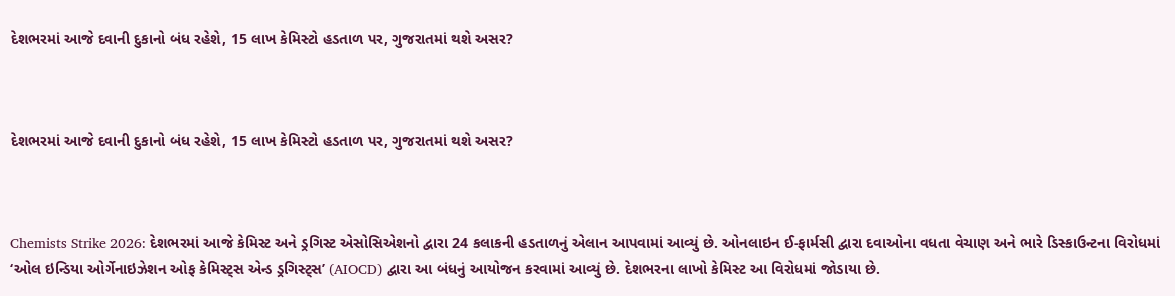દેશભરમાં આજે દવાની દુકાનો બંધ રહેશે, 15 લાખ કેમિસ્ટો હડતાળ પર, ગુજરાતમાં થશે અસર?



દેશભરમાં આજે દવાની દુકાનો બંધ રહેશે, 15 લાખ કેમિસ્ટો હડતાળ પર, ગુજરાતમાં થશે અસર?



Chemists Strike 2026: દેશભરમાં આજે કેમિસ્ટ અને ડ્રગિસ્ટ એસોસિએશનો દ્વારા 24 કલાકની હડતાળનું એલાન આપવામાં આવ્યું છે. ઓનલાઇન ઈ-ફાર્મસી દ્વારા દવાઓના વધતા વેચાણ અને ભારે ડિસ્કાઉન્ટના વિરોધમાં ‘ઓલ ઇન્ડિયા ઓર્ગેનાઇઝેશન ઓફ કેમિસ્ટ્સ એન્ડ ડ્રગિસ્ટ્સ’ (AIOCD) દ્વારા આ બંધનું આયોજન કરવામાં આવ્યું છે. દેશભરના લાખો કેમિસ્ટ આ વિરોધમાં જોડાયા છે.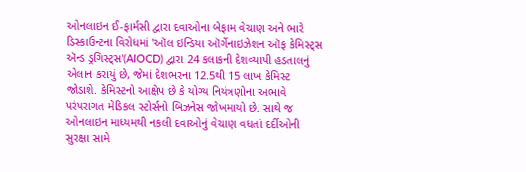ઓનલાઇન ઈ-ફાર્મસી દ્વારા દવાઓના બેફામ વેચાણ અને ભારે ડિસ્કાઉન્ટના વિરોધમાં 'ઑલ ઇન્ડિયા ઑર્ગેનાઇઝેશન ઑફ કેમિસ્ટ્સ ઍન્ડ ડ્રગિસ્ટ્સ'(AIOCD) દ્વારા 24 કલાકની દેશવ્યાપી હડતાલનું એલાન કરાયું છે, જેમાં દેશભરના 12.5થી 15 લાખ કેમિસ્ટ જોડાશે. કેમિસ્ટનો આક્ષેપ છે કે યોગ્ય નિયંત્રણોના અભાવે પરંપરાગત મેડિકલ સ્ટોર્સનો બિઝનેસ જોખમાયો છે. સાથે જ ઓનલાઇન માધ્યમથી નકલી દવાઓનું વેચાણ વધતાં દર્દીઓની સુરક્ષા સામે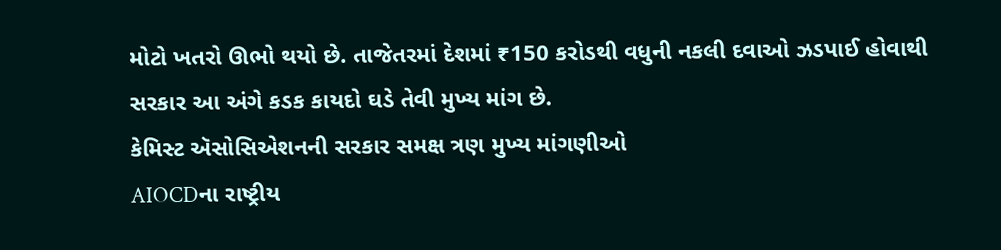મોટો ખતરો ઊભો થયો છે. તાજેતરમાં દેશમાં ₹150 કરોડથી વધુની નકલી દવાઓ ઝડપાઈ હોવાથી સરકાર આ અંગે કડક કાયદો ઘડે તેવી મુખ્ય માંગ છે.
કેમિસ્ટ ઍસોસિએશનની સરકાર સમક્ષ ત્રણ મુખ્ય માંગણીઓ
AIOCDના રાષ્ટ્રીય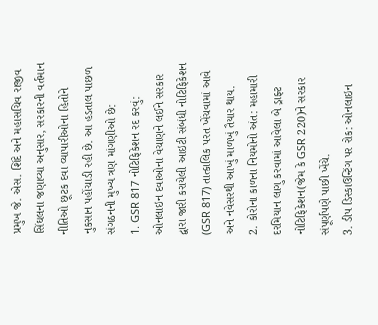પ્રમુખ જે. એસ. શિંદે અને મહાસચિવ રાજીવ સિંઘલના જણાવ્યા અનુસાર, સરકારની વર્તમાન નીતિઓ છૂટક દવા વ્યાપારીઓના હિતોને નુકસાન પહોંચાડી રહી છે. આ હડતાલ પાછળ સંગઠનની મુખ્ય ત્રણ માંગણીઓ છે:
1. GSR 817 નોટિફિકેશન રદ કરવું: ઓનલાઇન દવાઓના વેચાણને લઈને સરકાર દ્વારા જારી કરાયેલી આઇટી સંબંધી નોટિફિકેશન (GSR 817) તાત્કાલિક પરત ખેંચવામાં આવે અને નવેસરથી આખું માળખું તૈયાર થાય.
2. કોરોના કાળના નિયમોનો અંત: મહામારી દરમિયાન લાગુ કરવામાં આવેલા બે ડ્રાફ્ટ નોટિફિકેશન(જેમ કે GSR 220)ને સરકાર સંપૂર્ણપણે પાછી ખેંચે.
3. ડીપ ડિસ્કાઉન્ટિંગ પર રોક: ઓનલાઇન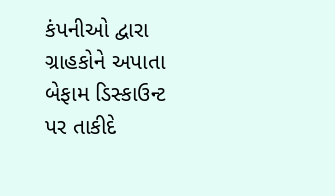કંપનીઓ દ્વારા ગ્રાહકોને અપાતા બેફામ ડિસ્કાઉન્ટ પર તાકીદે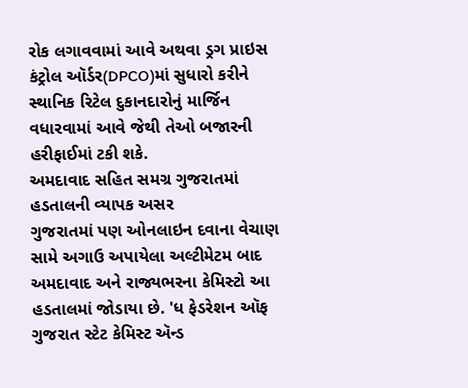રોક લગાવવામાં આવે અથવા ડ્રગ પ્રાઇસ કંટ્રોલ ઑર્ડર(DPCO)માં સુધારો કરીને સ્થાનિક રિટેલ દુકાનદારોનું માર્જિન વધારવામાં આવે જેથી તેઓ બજારની હરીફાઈમાં ટકી શકે.
અમદાવાદ સહિત સમગ્ર ગુજરાતમાં હડતાલની વ્યાપક અસર
ગુજરાતમાં પણ ઓનલાઇન દવાના વેચાણ સામે અગાઉ અપાયેલા અલ્ટીમેટમ બાદ અમદાવાદ અને રાજ્યભરના કેમિસ્ટો આ હડતાલમાં જોડાયા છે. 'ધ ફેડરેશન ઑફ ગુજરાત સ્ટેટ કેમિસ્ટ ઍન્ડ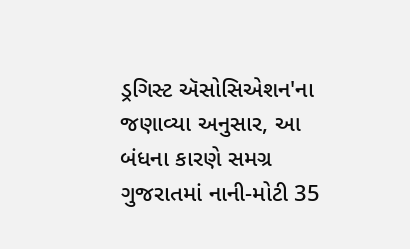ડ્રગિસ્ટ ઍસોસિએશન'ના જણાવ્યા અનુસાર, આ બંધના કારણે સમગ્ર ગુજરાતમાં નાની-મોટી 35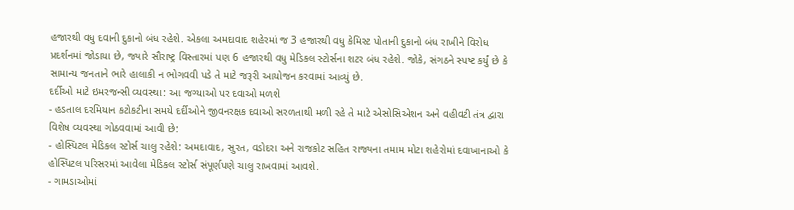હજારથી વધુ દવાની દુકાનો બંધ રહેશે. એકલા અમદાવાદ શહેરમાં જ 3 હજારથી વધુ કેમિસ્ટ પોતાની દુકાનો બંધ રાખીને વિરોધ પ્રદર્શનમાં જોડાયા છે, જ્યારે સૌરાષ્ટ્ર વિસ્તારમાં પણ 6 હજારથી વધુ મેડિકલ સ્ટોર્સના શટર બંધ રહેશે. જોકે, સંગઠને સ્પષ્ટ કર્યું છે કે સામાન્ય જનતાને ભારે હાલાકી ન ભોગવવી પડે તે માટે જરૂરી આયોજન કરવામાં આવ્યું છે.
દર્દીઓ માટે ઇમરજન્સી વ્યવસ્થા: આ જગ્યાઓ પર દવાઓ મળશે
- હડતાલ દરમિયાન કટોકટીના સમયે દર્દીઓને જીવનરક્ષક દવાઓ સરળતાથી મળી રહે તે માટે એસોસિએશન અને વહીવટી તંત્ર દ્વારા વિશેષ વ્યવસ્થા ગોઠવવામાં આવી છે:
- હોસ્પિટલ મેડિકલ સ્ટોર્સ ચાલુ રહેશે: અમદાવાદ, સુરત, વડોદરા અને રાજકોટ સહિત રાજ્યના તમામ મોટા શહેરોમાં દવાખાનાઓ કે હોસ્પિટલ પરિસરમાં આવેલા મેડિકલ સ્ટોર્સ સંપૂર્ણપણે ચાલુ રાખવામાં આવશે.
- ગામડાઓમાં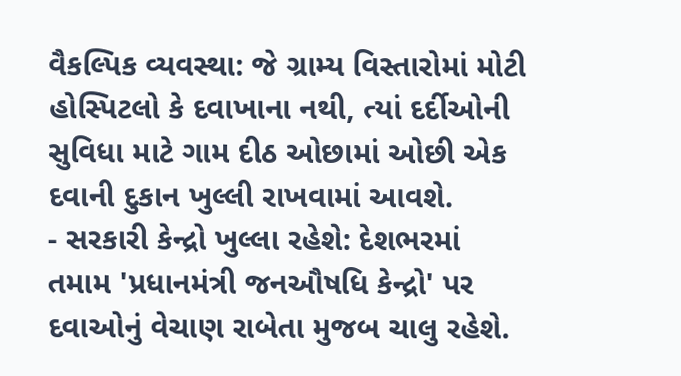વૈકલ્પિક વ્યવસ્થા: જે ગ્રામ્ય વિસ્તારોમાં મોટી હોસ્પિટલો કે દવાખાના નથી, ત્યાં દર્દીઓની સુવિધા માટે ગામ દીઠ ઓછામાં ઓછી એક દવાની દુકાન ખુલ્લી રાખવામાં આવશે.
- સરકારી કેન્દ્રો ખુલ્લા રહેશે: દેશભરમાં તમામ 'પ્રધાનમંત્રી જનઔષધિ કેન્દ્રો' પર દવાઓનું વેચાણ રાબેતા મુજબ ચાલુ રહેશે.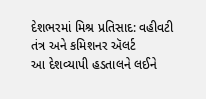દેશભરમાં મિશ્ર પ્રતિસાદ: વહીવટી તંત્ર અને કમિશનર ઍલર્ટ
આ દેશવ્યાપી હડતાલને લઈને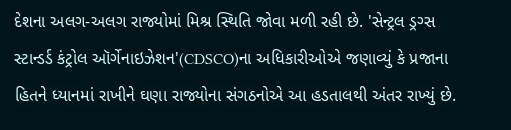દેશના અલગ-અલગ રાજ્યોમાં મિશ્ર સ્થિતિ જોવા મળી રહી છે. 'સેન્ટ્રલ ડ્રગ્સ સ્ટાન્ડર્ડ કંટ્રોલ ઑર્ગેનાઇઝેશન'(CDSCO)ના અધિકારીઓએ જણાવ્યું કે પ્રજાના હિતને ધ્યાનમાં રાખીને ઘણા રાજ્યોના સંગઠનોએ આ હડતાલથી અંતર રાખ્યું છે.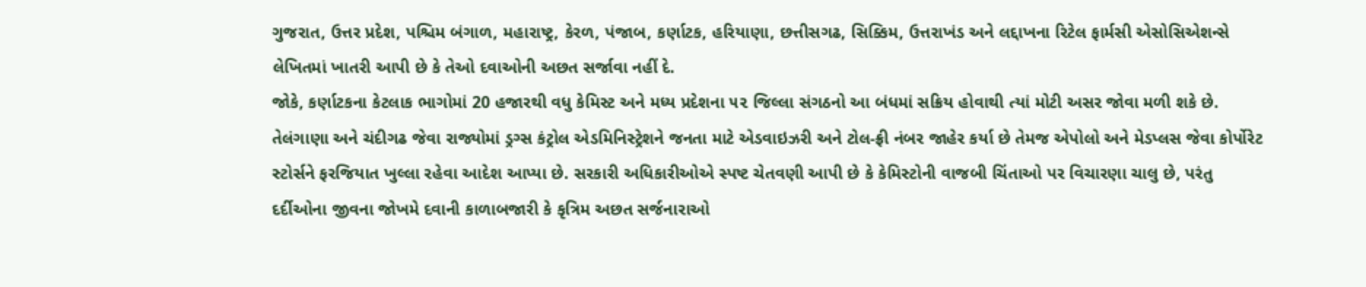ગુજરાત, ઉત્તર પ્રદેશ, પશ્ચિમ બંગાળ, મહારાષ્ટ્ર, કેરળ, પંજાબ, કર્ણાટક, હરિયાણા, છત્તીસગઢ, સિક્કિમ, ઉત્તરાખંડ અને લદ્દાખના રિટેલ ફાર્મસી એસોસિએશન્સે લેખિતમાં ખાતરી આપી છે કે તેઓ દવાઓની અછત સર્જાવા નહીં દે.
જોકે, કર્ણાટકના કેટલાક ભાગોમાં 20 હજારથી વધુ કેમિસ્ટ અને મધ્ય પ્રદેશના ૫૨ જિલ્લા સંગઠનો આ બંધમાં સક્રિય હોવાથી ત્યાં મોટી અસર જોવા મળી શકે છે. તેલંગાણા અને ચંદીગઢ જેવા રાજ્યોમાં ડ્રગ્સ કંટ્રોલ એડમિનિસ્ટ્રેશને જનતા માટે એડવાઇઝરી અને ટોલ-ફ્રી નંબર જાહેર કર્યા છે તેમજ એપોલો અને મેડપ્લસ જેવા કોર્પોરેટ સ્ટોર્સને ફરજિયાત ખુલ્લા રહેવા આદેશ આપ્યા છે. સરકારી અધિકારીઓએ સ્પષ્ટ ચેતવણી આપી છે કે કેમિસ્ટોની વાજબી ચિંતાઓ પર વિચારણા ચાલુ છે, પરંતુ દર્દીઓના જીવના જોખમે દવાની કાળાબજારી કે કૃત્રિમ અછત સર્જનારાઓ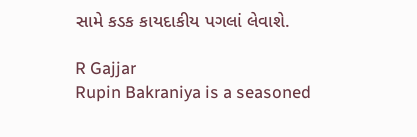સામે કડક કાયદાકીય પગલાં લેવાશે.

R Gajjar
Rupin Bakraniya is a seasoned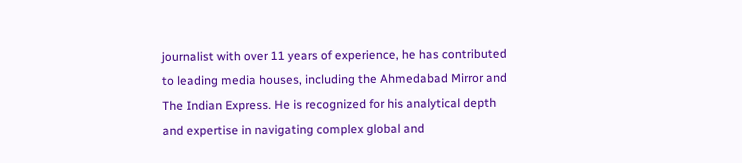journalist with over 11 years of experience, he has contributed to leading media houses, including the Ahmedabad Mirror and The Indian Express. He is recognized for his analytical depth and expertise in navigating complex global and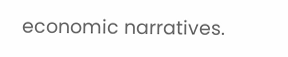economic narratives.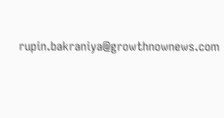rupin.bakraniya@growthnownews.com